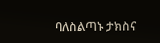ባለስልጣኑ ታክስና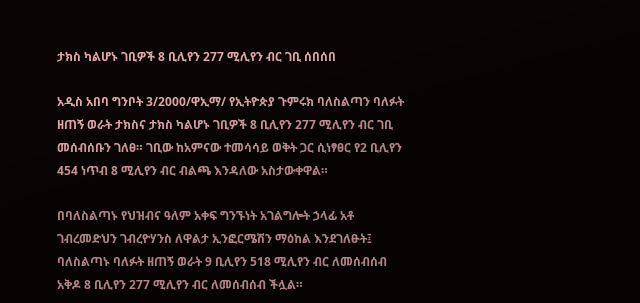ታክስ ካልሆኑ ገቢዎች 8 ቢሊየን 277 ሚሊየን ብር ገቢ ሰበሰበ

አዲስ አበባ ግንቦት 3/2000/ዋኢማ/ የኢትዮጵያ ጉምሩክ ባለስልጣን ባለፉት ዘጠኝ ወራት ታክስና ታክስ ካልሆኑ ገቢዎች 8 ቢሊየን 277 ሚሊየን ብር ገቢ መሰብሰቡን ገለፀ። ገቢው ከአምናው ተመሳሳይ ወቅት ጋር ሲነፃፀር የ2 ቢሊየን 454 ነጥብ 8 ሚሊየን ብር ብልጫ እንዳለው አስታውቀዋል።

በባለስልጣኑ የህዝብና ዓለም አቀፍ ግንኙነት አገልግሎት ኃላፊ አቶ ገብረመድህን ገብረዮሃንስ ለዋልታ ኢንፎርሜሽን ማዕከል እንደገለፁት፤ ባለስልጣኑ ባለፉት ዘጠኝ ወራት 9 ቢሊየን 518 ሚሊየን ብር ለመሰብሰብ አቅዶ 8 ቢሊየን 277 ሚሊየን ብር ለመሰብሰብ ችሏል።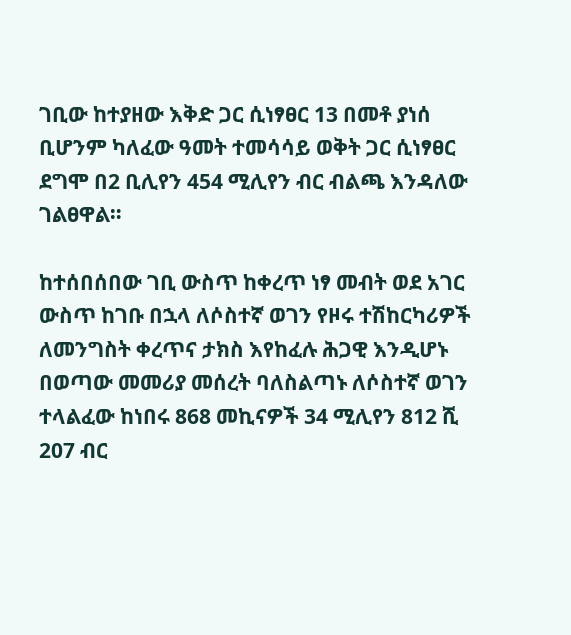ገቢው ከተያዘው እቅድ ጋር ሲነፃፀር 13 በመቶ ያነሰ ቢሆንም ካለፈው ዓመት ተመሳሳይ ወቅት ጋር ሲነፃፀር ደግሞ በ2 ቢሊየን 454 ሚሊየን ብር ብልጫ እንዳለው ገልፀዋል።

ከተሰበሰበው ገቢ ውስጥ ከቀረጥ ነፃ መብት ወደ አገር ውስጥ ከገቡ በኋላ ለሶስተኛ ወገን የዞሩ ተሽከርካሪዎች ለመንግስት ቀረጥና ታክስ እየከፈሉ ሕጋዊ እንዲሆኑ በወጣው መመሪያ መሰረት ባለስልጣኑ ለሶስተኛ ወገን ተላልፈው ከነበሩ 868 መኪናዎች 34 ሚሊየን 812 ሺ 207 ብር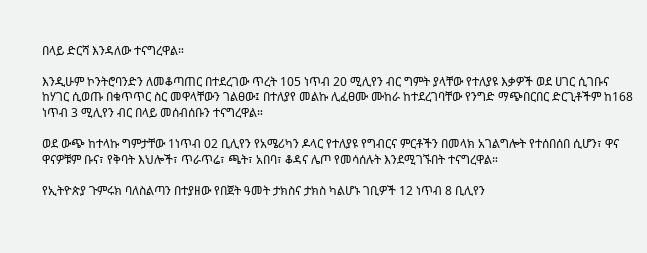በላይ ድርሻ እንዳለው ተናግረዋል።

እንዲሁም ኮንትሮባንድን ለመቆጣጠር በተደረገው ጥረት 105 ነጥብ 20 ሚሊየን ብር ግምት ያላቸው የተለያዩ እቃዎች ወደ ሀገር ሲገቡና ከሃገር ሲወጡ በቁጥጥር ስር መዋላቸውን ገልፀው፤ በተለያየ መልኩ ሊፈፀሙ ሙከራ ከተደረገባቸው የንግድ ማጭበርበር ድርጊቶችም ከ168 ነጥብ 3 ሚሊየን ብር በላይ መሰብሰቡን ተናግረዋል።

ወደ ውጭ ከተላኩ ግምታቸው 1ነጥብ 02 ቢሊየን የአሜሪካን ዶላር የተለያዩ የግብርና ምርቶችን በመላክ አገልግሎት የተሰበሰበ ሲሆን፣ ዋና ዋናዎቹም ቡና፣ የቅባት እህሎች፣ ጥራጥሬ፣ ጫት፣ አበባ፣ ቆዳና ሌጦ የመሳሰሉት እንደሚገኙበት ተናግረዋል።

የኢትዮጵያ ጉምሩክ ባለስልጣን በተያዘው የበጀት ዓመት ታክስና ታክስ ካልሆኑ ገቢዎች 12 ነጥብ 8 ቢሊየን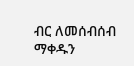ብር ለመሰብሰብ ማቀዱን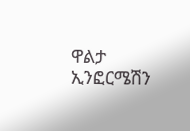ዋልታ ኢንፎርሜሽን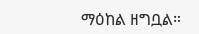ማዕከል ዘግቧል።